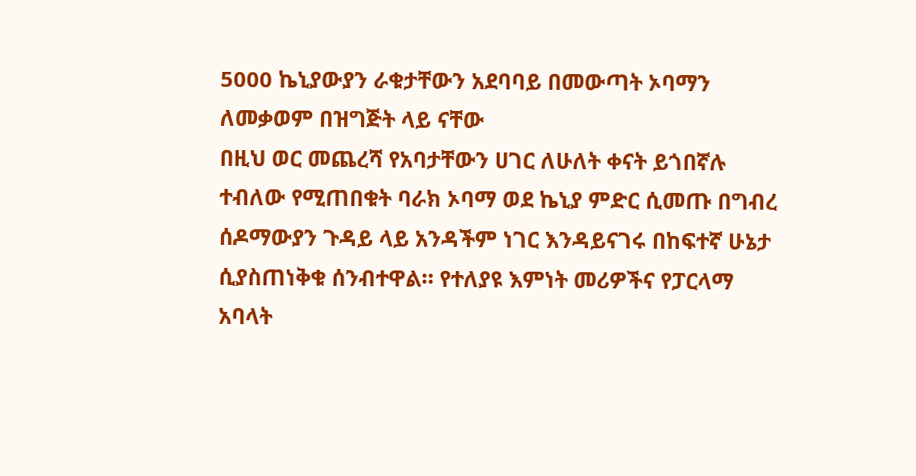5000 ኬኒያውያን ራቁታቸውን አደባባይ በመውጣት ኦባማን ለመቃወም በዝግጅት ላይ ናቸው
በዚህ ወር መጨረሻ የአባታቸውን ሀገር ለሁለት ቀናት ይጎበኛሉ ተብለው የሚጠበቁት ባራክ ኦባማ ወደ ኬኒያ ምድር ሲመጡ በግብረ ሰዶማውያን ጉዳይ ላይ አንዳችም ነገር እንዳይናገሩ በከፍተኛ ሁኔታ ሲያስጠነቅቁ ሰንብተዋል። የተለያዩ እምነት መሪዎችና የፓርላማ አባላት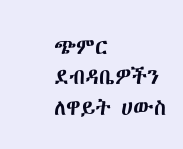ጭምር ደብዳቤዎችን ለዋይት ሀውስ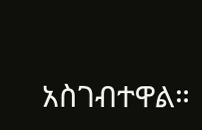አስገብተዋል።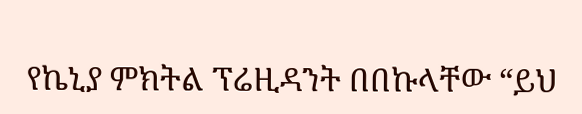የኬኒያ ምክትል ፕሬዚዳንት በበኩላቸው “ይህ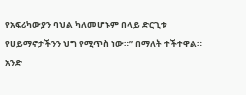የአፍሪካውያን ባህል ካለመሆኑም በላይ ድርጊቱ የሀይማኖታችንን ህግ የሚጥስ ነው።” በማለት ተችተዋል። አንድ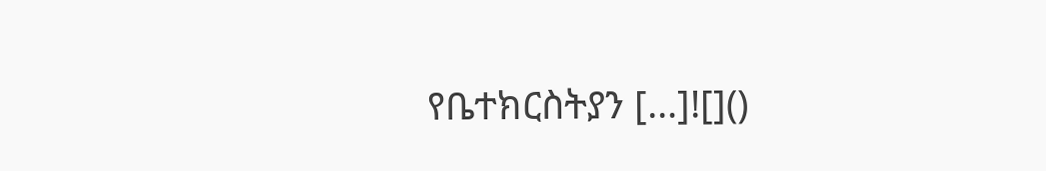የቤተክርስትያን […]![]()